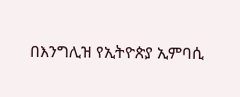በእንግሊዝ የኢትዮጵያ ኢምባሲ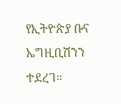የኢትዮጵያ ቡና ኤግዚቢሽንን ተደረገ።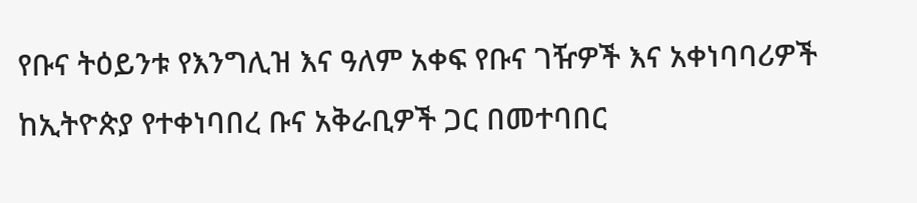የቡና ትዕይንቱ የእንግሊዝ እና ዓለም አቀፍ የቡና ገዥዎች እና አቀነባባሪዎች ከኢትዮጵያ የተቀነባበረ ቡና አቅራቢዎች ጋር በመተባበር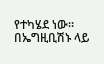የተካሄደ ነው።
በኤግዚቢሽኑ ላይ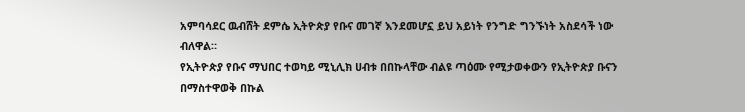አምባሳደር ዉብሸት ደምሴ ኢትዮጵያ የቡና መገኛ እንደመሆኗ ይህ አይነት የንግድ ግንኙነት አስደሳች ነው ብለዋል።
የኢትዮጵያ የቡና ማህበር ተወካይ ሚኒሊክ ሀብቱ በበኩላቸው ብልዩ ጣዕሙ የሚታወቀውን የኢትዮጵያ ቡናን በማስተዋወቅ በኩል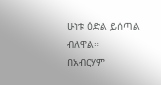ሁነቱ ዕድል ይሰጣል ብለዋል።
በአብርሃም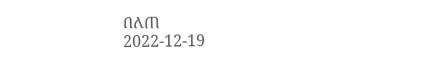በለጠ
2022-12-19